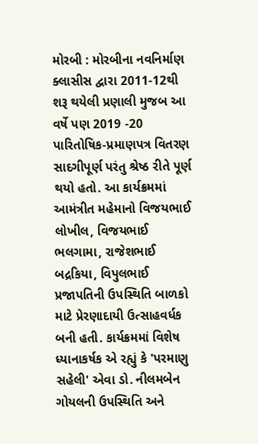મોરબી : મોરબીના નવનિર્માણ ક્લાસીસ દ્વારા 2011-12થી શરૂ થયેલી પ્રણાલી મુજબ આ વર્ષે પણ 2019 -20 પારિતોષિક-પ્રમાણપત્ર વિતરણ સાદગીપૂર્ણ પરંતુ શ્રેષ્ઠ રીતે પૂર્ણ થયો હતો. આ કાર્યક્રમમાં આમંત્રીત મહેમાનો વિજયભાઈ લોખીલ, વિજયભાઈ ભલગામા, રાજેશભાઈ બદ્રકિયા, વિપુલભાઈ પ્રજાપતિની ઉપસ્થિતિ બાળકો માટે પ્રેરણાદાયી ઉત્સાહવર્ધક બની હતી. કાર્યક્રમમાં વિશેષ ધ્યાનાકર્ષક એ રહ્યું કે 'પરમાણુ સહેલી' એવા ડો. નીલમબેન ગોયલની ઉપસ્થિતિ અને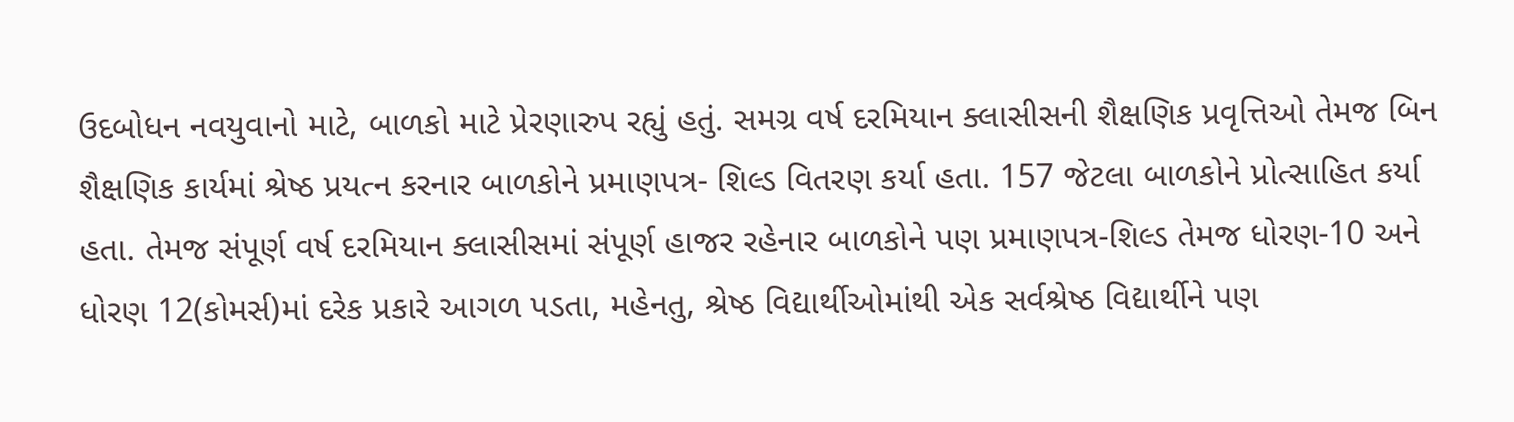ઉદબોધન નવયુવાનો માટે, બાળકો માટે પ્રેરણારુપ રહ્યું હતું. સમગ્ર વર્ષ દરમિયાન ક્લાસીસની શૈક્ષણિક પ્રવૃત્તિઓ તેમજ બિન શૈક્ષણિક કાર્યમાં શ્રેષ્ઠ પ્રયત્ન કરનાર બાળકોને પ્રમાણપત્ર- શિલ્ડ વિતરણ કર્યા હતા. 157 જેટલા બાળકોને પ્રોત્સાહિત કર્યા હતા. તેમજ સંપૂર્ણ વર્ષ દરમિયાન ક્લાસીસમાં સંપૂર્ણ હાજર રહેનાર બાળકોને પણ પ્રમાણપત્ર-શિલ્ડ તેમજ ધોરણ-10 અને ધોરણ 12(કોમર્સ)માં દરેક પ્રકારે આગળ પડતા, મહેનતુ, શ્રેષ્ઠ વિદ્યાર્થીઓમાંથી એક સર્વશ્રેષ્ઠ વિદ્યાર્થીને પણ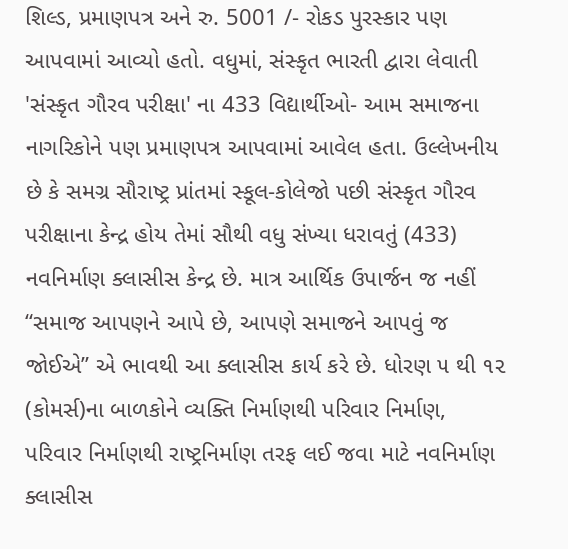શિલ્ડ, પ્રમાણપત્ર અને રુ. 5001 /- રોકડ પુરસ્કાર પણ આપવામાં આવ્યો હતો. વધુમાં, સંસ્કૃત ભારતી દ્વારા લેવાતી 'સંસ્કૃત ગૌરવ પરીક્ષા' ના 433 વિદ્યાર્થીઓ- આમ સમાજના નાગરિકોને પણ પ્રમાણપત્ર આપવામાં આવેલ હતા. ઉલ્લેખનીય છે કે સમગ્ર સૌરાષ્ટ્ર પ્રાંતમાં સ્કૂલ-કોલેજો પછી સંસ્કૃત ગૌરવ પરીક્ષાના કેન્દ્ર હોય તેમાં સૌથી વધુ સંખ્યા ધરાવતું (433) નવનિર્માણ ક્લાસીસ કેન્દ્ર છે. માત્ર આર્થિક ઉપાર્જન જ નહીં “સમાજ આપણને આપે છે, આપણે સમાજને આપવું જ જોઈએ” એ ભાવથી આ ક્લાસીસ કાર્ય કરે છે. ધોરણ ૫ થી ૧૨ (કોમર્સ)ના બાળકોને વ્યક્તિ નિર્માણથી પરિવાર નિર્માણ, પરિવાર નિર્માણથી રાષ્ટ્રનિર્માણ તરફ લઈ જવા માટે નવનિર્માણ ક્લાસીસ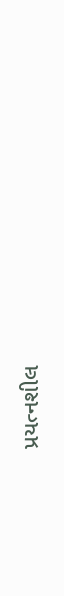પ્રયત્નશીલ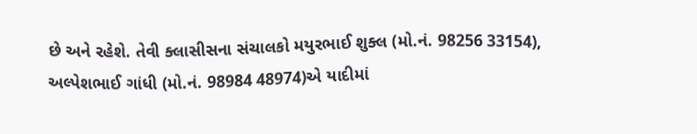છે અને રહેશે. તેવી ક્લાસીસના સંચાલકો મયુરભાઈ શુક્લ (મો.નં. 98256 33154), અલ્પેશભાઈ ગાંધી (મો.નં. 98984 48974)એ યાદીમાં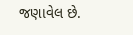જણાવેલ છે.